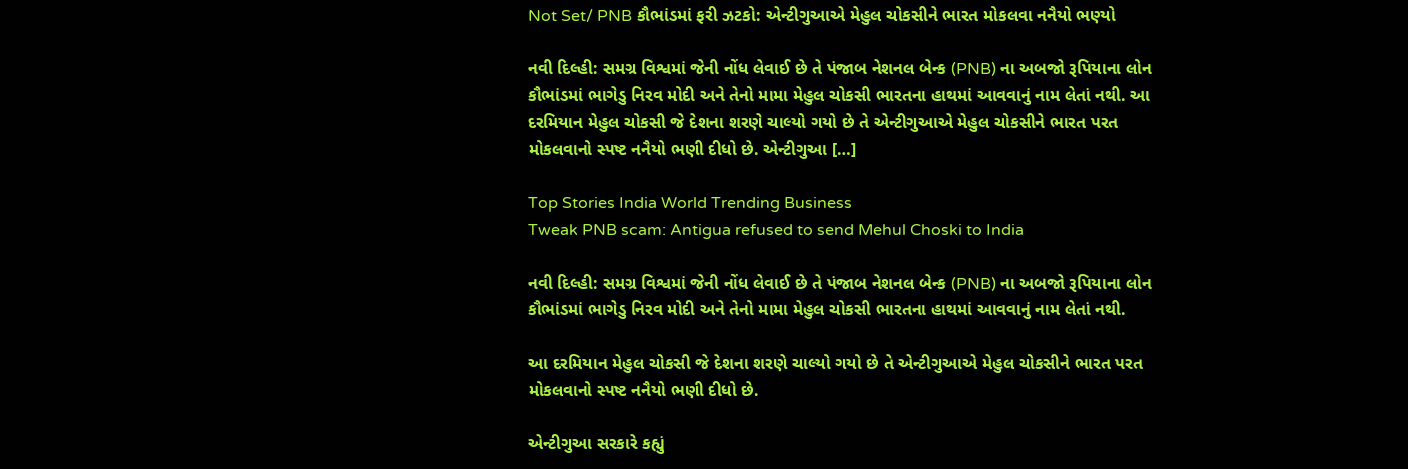Not Set/ PNB કૌભાંડમાં ફરી ઝટકો: એન્ટીગુઆએ મેહુલ ચોકસીને ભારત મોકલવા નનૈયો ભણ્યો

નવી દિલ્હી: સમગ્ર વિશ્વમાં જેની નોંધ લેવાઈ છે તે પંજાબ નેશનલ બેન્ક (PNB) ના અબજો રૂપિયાના લોન કૌભાંડમાં ભાગેડુ નિરવ મોદી અને તેનો મામા મેહુલ ચોકસી ભારતના હાથમાં આવવાનું નામ લેતાં નથી. આ દરમિયાન મેહુલ ચોકસી જે દેશના શરણે ચાલ્યો ગયો છે તે એન્ટીગુઆએ મેહુલ ચોકસીને ભારત પરત મોકલવાનો સ્પષ્ટ નનૈયો ભણી દીધો છે. એન્ટીગુઆ […]

Top Stories India World Trending Business
Tweak PNB scam: Antigua refused to send Mehul Choski to India

નવી દિલ્હી: સમગ્ર વિશ્વમાં જેની નોંધ લેવાઈ છે તે પંજાબ નેશનલ બેન્ક (PNB) ના અબજો રૂપિયાના લોન કૌભાંડમાં ભાગેડુ નિરવ મોદી અને તેનો મામા મેહુલ ચોકસી ભારતના હાથમાં આવવાનું નામ લેતાં નથી.

આ દરમિયાન મેહુલ ચોકસી જે દેશના શરણે ચાલ્યો ગયો છે તે એન્ટીગુઆએ મેહુલ ચોકસીને ભારત પરત મોકલવાનો સ્પષ્ટ નનૈયો ભણી દીધો છે.

એન્ટીગુઆ સરકારે કહ્યું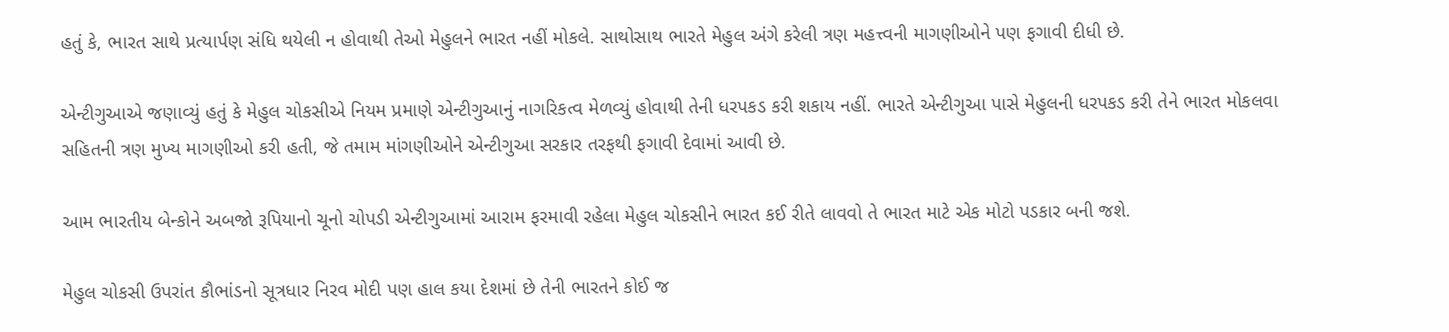હતું કે, ભારત સાથે પ્રત્યાર્પણ સંધિ થયેલી ન હોવાથી તેઓ મેહુલને ભારત નહીં મોકલે. સાથોસાથ ભારતે મેહુલ અંગે કરેલી ત્રણ મહત્ત્વની માગણીઓને પણ ફગાવી દીધી છે.

એન્ટીગુઆએ જણાવ્યું હતું કે મેહુલ ચોકસીએ નિયમ પ્રમાણે એન્ટીગુઆનું નાગરિકત્વ મેળવ્યું હોવાથી તેની ધરપકડ કરી શકાય નહીં. ભારતે એન્ટીગુઆ પાસે મેહુલની ધરપકડ કરી તેને ભારત મોકલવા સહિતની ત્રણ મુખ્ય માગણીઓ કરી હતી, જે તમામ માંગણીઓને એન્ટીગુઆ સરકાર તરફથી ફગાવી દેવામાં આવી છે.

આમ ભારતીય બેન્કોને અબજો રૂપિયાનો ચૂનો ચોપડી એન્ટીગુઆમાં આરામ ફરમાવી રહેલા મેહુલ ચોકસીને ભારત કઈ રીતે લાવવો તે ભારત માટે એક મોટો પડકાર બની જશે.

મેહુલ ચોકસી ઉપરાંત કૌભાંડનો સૂત્રધાર નિરવ મોદી પણ હાલ કયા દેશમાં છે તેની ભારતને કોઈ જ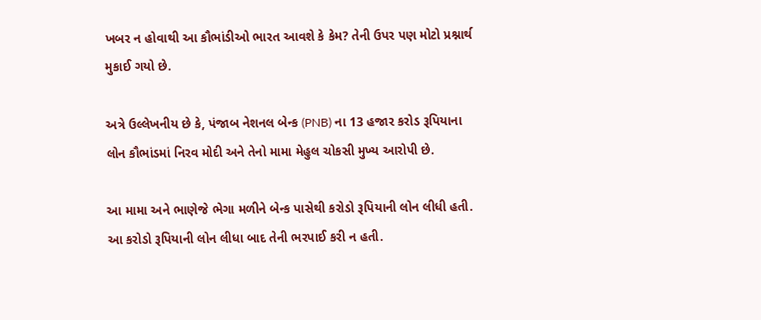ખબર ન હોવાથી આ કૌભાંડીઓ ભારત આવશે કે કેમ? તેની ઉપર પણ મોટો પ્રશ્નાર્થ મુકાઈ ગયો છે.

અત્રે ઉલ્લેખનીય છે કે, પંજાબ નેશનલ બેન્ક (PNB) ના 13 હજાર કરોડ રૂપિયાના લોન કૌભાંડમાં નિરવ મોદી અને તેનો મામા મેહુલ ચોકસી મુખ્ય આરોપી છે.

આ મામા અને ભાણેજે ભેગા મળીને બેન્ક પાસેથી કરોડો રૂપિયાની લોન લીધી હતી. આ કરોડો રૂપિયાની લોન લીધા બાદ તેની ભરપાઈ કરી ન હતી.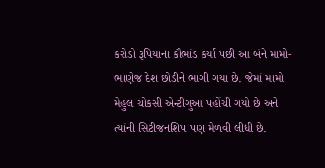કરોડો રૂપિયાના કૌભાંડ કર્યા પછી આ બંને મામો-ભાણેજ દેશ છોડીને ભાગી ગયા છે. જેમાં મામો મેહુલ ચોકસી એન્ટીગુઆ પહોંચી ગયો છે અને ત્યાંની સિટીજનશિપ પણ મેળવી લીધી છે.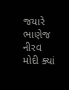જયારે ભાણેજ નીરવ મોદી ક્યાં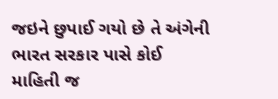જઇને છુપાઈ ગયો છે તે અંગેની ભારત સરકાર પાસે કોઈ માહિતી જ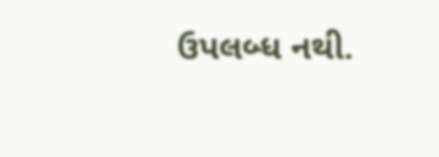ઉપલબ્ધ નથી.